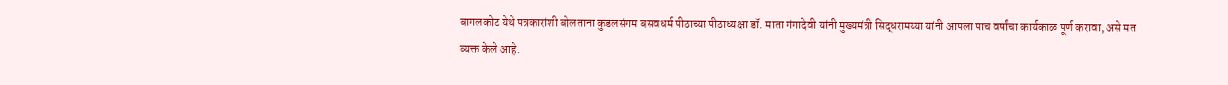बागलकोट येथे पत्रकारांशी बोलताना कुडलसंगम बसवधर्म पीठाच्या पीठाध्यक्षा डॉ. माता गंगादेवी यांनी मुख्यमंत्री सिद्धरामय्या यांनी आपला पाच वर्षांचा कार्यकाळ पूर्ण करावा, असे मत व्यक्त केले आहे.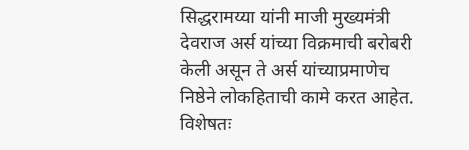सिद्धरामय्या यांनी माजी मुख्यमंत्री देवराज अर्स यांच्या विक्रमाची बरोबरी केली असून ते अर्स यांच्याप्रमाणेच निष्ठेने लोकहिताची कामे करत आहेत. विशेषतः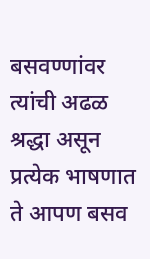बसवण्णांवर त्यांची अढळ श्रद्धा असून प्रत्येक भाषणात ते आपण बसव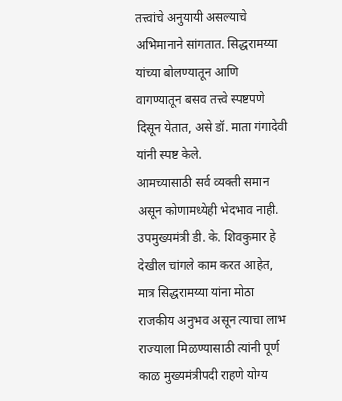तत्त्वांचे अनुयायी असल्याचे अभिमानाने सांगतात. सिद्धरामय्या यांच्या बोलण्यातून आणि वागण्यातून बसव तत्त्वे स्पष्टपणे दिसून येतात, असे डॉ. माता गंगादेवी यांनी स्पष्ट केले.
आमच्यासाठी सर्व व्यक्ती समान असून कोणामध्येही भेदभाव नाही. उपमुख्यमंत्री डी. के. शिवकुमार हे देखील चांगले काम करत आहेत, मात्र सिद्धरामय्या यांना मोठा राजकीय अनुभव असून त्याचा लाभ राज्याला मिळण्यासाठी त्यांनी पूर्ण काळ मुख्यमंत्रीपदी राहणे योग्य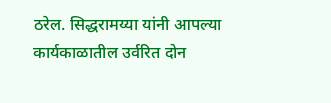ठरेल. सिद्धरामय्या यांनी आपल्या कार्यकाळातील उर्वरित दोन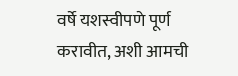वर्षे यशस्वीपणे पूर्ण करावीत, अशी आमची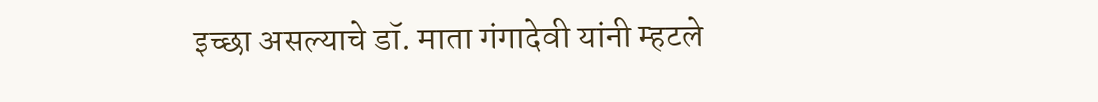इच्छा असल्याचे डॉ. माता गंगादेवी यांनी म्हटले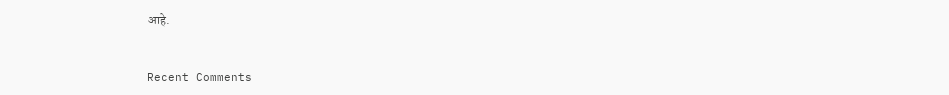आहे.


Recent Comments